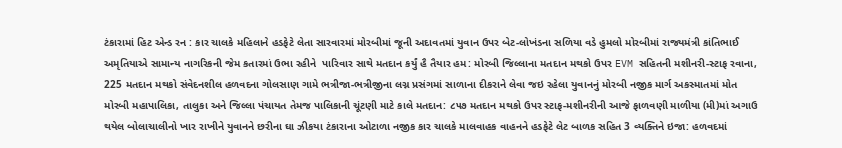ટંકારામાં હિટ એન્ડ રન : કાર ચાલકે મહિલાને હડફેટે લેતા સારવારમાં મોરબીમાં જૂની અદાવતમાં યુવાન ઉપર બેટ-લોખંડના સળિયા વડે હુમલો મોરબીમાં રાજ્યમંત્રી કાંતિભાઈ અમૃતિયાએ સામાન્ય નાગરિકની જેમ કતારમાં ઉભા રહીને  પારિવાર સાથે મતદાન કર્યું હૈ તૈયાર હમ: મોરબી જિલ્લાના મતદાન મથકો ઉપર EVM સહિતની મશીનરી-સ્ટાફ રવાના, 225 મતદાન મથકો સંવેદનશીલ હળવદના ગોલસાણ ગામે ભત્રીજા-ભત્રીજીના લગ્ન પ્રસંગમાં સાળાના દીકરાને લેવા જઇ રહેલા યુવાનનું મોરબી નજીક માર્ગ અકસ્માતમાં મોત મોરબી મહાપાલિકા, તાલુકા અને જિલ્લા પંચાયત તેમજ પાલિકાની ચૂંટણી માટે કાલે મતદાન: ૮૫૭ મતદાન મથકો ઉપર સ્ટાફ-મશીનરીની આજે ફાળવણી માળીયા (મી)માં અગાઉ થયેલ બોલાચાલીનો ખાર રાખીને યુવાનને છરીના ઘા ઝીકયા ટંકારાના ઓટાળા નજીક કાર ચાલકે માલવાહક વાહનને હડફેટે લેટ બાળક સહિત 3 વ્યક્તિને ઇજા: હળવદમાં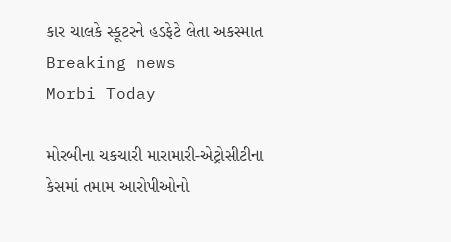કાર ચાલકે સ્કૂટરને હડફેટે લેતા અકસ્માત
Breaking news
Morbi Today

મોરબીના ચકચારી મારામારી-એટ્રોસીટીના કેસમાં તમામ આરોપીઓનો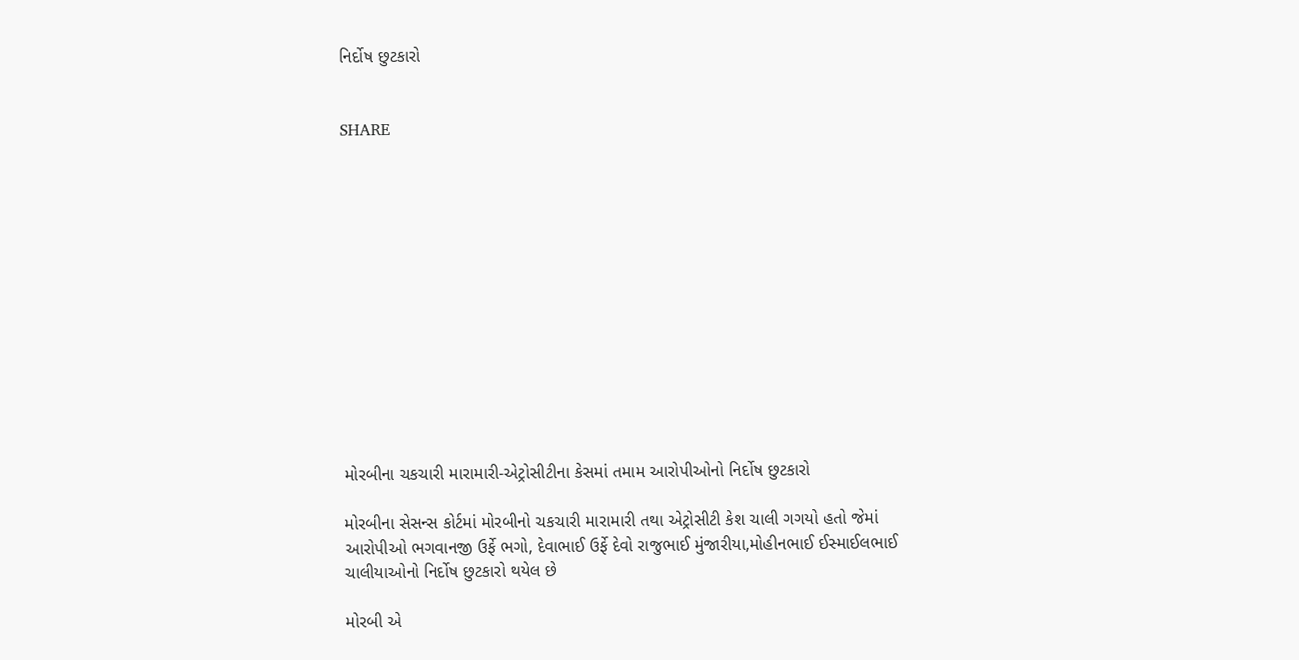નિર્દોષ છુટકારો


SHARE













મોરબીના ચકચારી મારામારી-એટ્રોસીટીના કેસમાં તમામ આરોપીઓનો નિર્દોષ છુટકારો

મોરબીના સેસન્સ કોર્ટમાં મોરબીનો ચકચારી મારામારી તથા એટ્રોસીટી કેશ ચાલી ગગયો હતો જેમાં આરોપીઓ ભગવાનજી ઉર્ફે ભગો, દેવાભાઈ ઉર્ફે દેવો રાજુભાઈ મુંજારીયા,મોહીનભાઈ ઈસ્માઈલભાઈ ચાલીયાઓનો નિર્દોષ છુટકારો થયેલ છે

મોરબી એ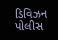ડિવિઝન પોલીસ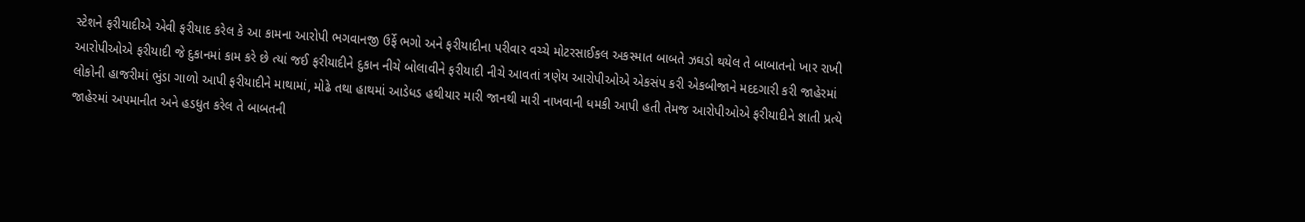સ્ટેશને ફરીયાદીએ એવી ફરીયાદ કરેલ કે આ કામના આરોપી ભગવાનજી ઉર્ફે ભગો અને ફરીયાદીના પરીવાર વચ્ચે મોટરસાઈકલ અકસ્માત બાબતે ઝઘડો થયેલ તે બાબાતનો ખાર રાખી આરોપીઓએ ફરીયાદી જે દુકાનમાં કામ કરે છે ત્યાં જઈ ફરીયાદીને દુકાન નીચે બોલાવીને ફરીયાદી નીચે આવતાં ત્રણેય આરોપીઓએ એકસંપ કરી એકબીજાને મદદગારી કરી જાહેરમાં લોકોની હાજરીમાં ભુંડા ગાળો આપી ફરીયાદીને માથામાં, મોઢે તથા હાથમાં આડેધડ હથીયાર મારી જાનથી મારી નાખવાની ધમકી આપી હતી તેમજ આરોપીઓએ ફરીયાદીને જ્ઞાતી પ્રત્યે જાહેરમાં અપમાનીત અને હડધુત કરેલ તે બાબતની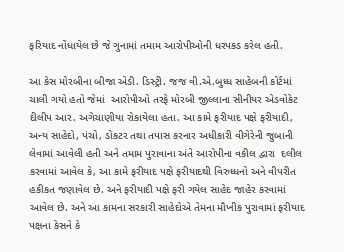ફરિયાદ નોંધાયેલ છે જે ગુનામાં તમામ આરોપીઓની ધરપકડ કરેલ હતી.

આ કેસ મોરબીના બીજા એડી. ડિસ્ટ્રી. જજ વી.એ.બુધ્ધ સાહેબની કોર્ટમાં ચાલી ગયો હતો જેમાં  આરોપીઓ તરફે મોરબી જીલ્લાના સીનીયર એડવોકેટ દીલીપ આર. અગેચાણીયા રોકાયેલા હતા. આ કામે ફરીયાદ પક્ષે ફરીયાદી, અન્ય સાહેદો, પંચો, ડોકટર તથા તપાસ કરનાર અધીકારી વીગેરેની જુબાની લેવામાં આવેલી હતી અને તમામ પુરાવાના અંતે આરોપીના વકીલ દ્વારા  દલીલ કરવામાં આવેલ કે, આ કામે ફરીયાદ પક્ષે ફરીયાદથી વિરુધ્ધનો અને વીપરીત હકીકત જણાવેલ છે. અને ફરીયાદી પક્ષે ફરી ગયેલ સાહેદ જાહેર કરવામાં આવેલ છે. અને આ કામના સરકારી સાહેદોએ તેમના મૌખીક પુરાવામાં ફરીયાદ પક્ષના કેસને કે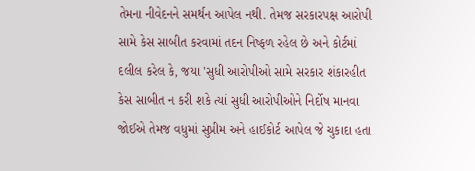તેમના નીવેદનને સમર્થન આપેલ નથી. તેમજ સરકારપક્ષ આરોપી સામે કેસ સાબીત કરવામાં તદન નિષ્ફળ રહેલ છે અને કોર્ટમાં દલીલ કરેલ કે, જયા 'સુધી આરોપીઓ સામે સરકાર શંકારહીત કેસ સાબીત ન કરી શકે ત્યાં સુધી આરોપીઓને નિર્દોષ માનવા જોઈએ તેમજ વધુમાં સુપ્રીમ અને હાઈકોર્ટ આપેલ જે ચુકાદા હતા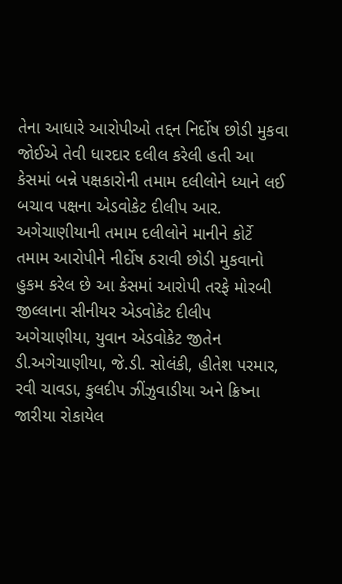તેના આધારે આરોપીઓ તદ્દન નિર્દોષ છોડી મુકવા જોઈએ તેવી ધારદાર દલીલ કરેલી હતી આ કેસમાં બન્ને પક્ષકારોની તમામ દલીલોને ધ્યાને લઈ બચાવ પક્ષના એડવોકેટ દીલીપ આર. અગેચાણીયાની તમામ દલીલોને માનીને કોર્ટે તમામ આરોપીને નીર્દોષ ઠરાવી છોડી મુકવાનો હુકમ કરેલ છે આ કેસમાં આરોપી તરફે મોરબી જીલ્લાના સીનીયર એડવોકેટ દીલીપ અગેચાણીયા, યુવાન એડવોકેટ જીતેન ડી.અગેચાણીયા, જે.ડી. સોલંકી, હીતેશ પરમાર, રવી ચાવડા, કુલદીપ ઝીંઝુવાડીયા અને ક્રિષ્ના જારીયા રોકાયેલ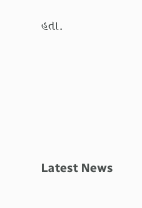હતા.






Latest News